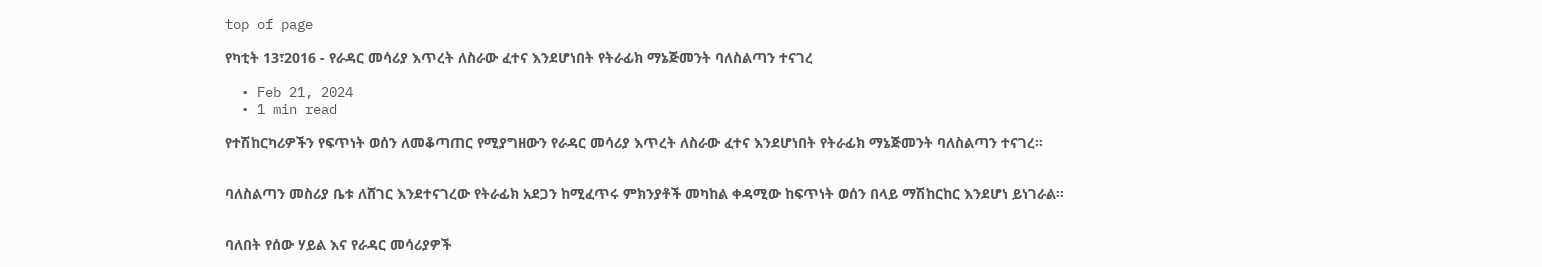top of page

የካቲት 13፣2016 - የራዳር መሳሪያ እጥረት ለስራው ፈተና እንደሆነበት የትራፊክ ማኔጅመንት ባለስልጣን ተናገረ

  • Feb 21, 2024
  • 1 min read

የተሽከርካሪዎችን የፍጥነት ወሰን ለመቆጣጠር የሚያግዘውን የራዳር መሳሪያ እጥረት ለስራው ፈተና እንደሆነበት የትራፊክ ማኔጅመንት ባለስልጣን ተናገረ፡፡


ባለስልጣን መስሪያ ቤቱ ለሸገር እንደተናገረው የትራፊክ አደጋን ከሚፈጥሩ ምክንያቶች መካከል ቀዳሚው ከፍጥነት ወሰን በላይ ማሽከርከር እንደሆነ ይነገራል፡፡


ባለበት የሰው ሃይል እና የራዳር መሳሪያዎች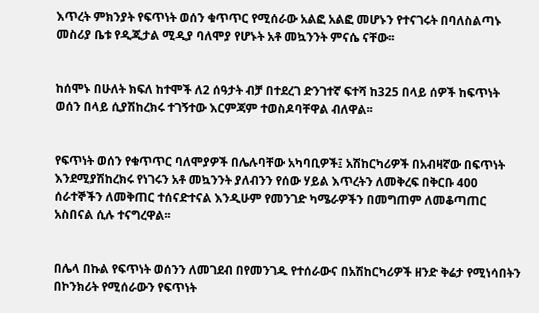እጥረት ምክንያት የፍጥነት ወሰን ቁጥጥር የሚሰራው አልፎ አልፎ መሆኑን የተናገሩት በባለስልጣኑ መስሪያ ቤቱ የዲጂታል ሚዲያ ባለሞያ የሆኑት አቶ መኳንንት ምናሴ ናቸው፡፡


ከሰሞኑ በሁለት ክፍለ ከተሞች ለ2 ሰዓታት ብቻ በተደረገ ድንገተኛ ፍተሻ ከ325 በላይ ሰዎች ከፍጥነት ወሰን በላይ ሲያሽከረክሩ ተገኝተው እርምጃም ተወስዶባቸዋል ብለዋል፡፡


የፍጥነት ወሰን የቁጥጥር ባለሞያዎች በሌሉባቸው አካባቢዎች፤ አሽከርካሪዎች በአብዛኛው በፍጥነት እንደሚያሽከረክሩ የነገሩን አቶ መኳንንት ያለብንን የሰው ሃይል እጥረትን ለመቅረፍ በቅርቡ 400 ሰራተኞችን ለመቅጠር ተሰናድተናል እንዲሁም የመንገድ ካሜራዎችን በመግጠም ለመቆጣጠር አስበናል ሲሉ ተናግረዋል፡፡


በሌላ በኩል የፍጥነት ወሰንን ለመገደብ በየመንገዱ የተሰራውና በአሽከርካሪዎች ዘንድ ቅሬታ የሚነሳበትን በኮንክሪት የሚሰራውን የፍጥነት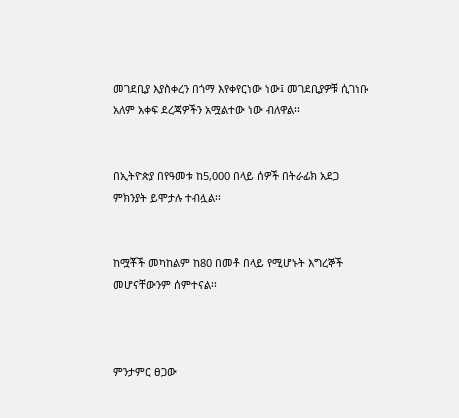መገደቢያ እያስቀረን በጎማ እየቀየርነው ነው፤ መገደቢያዎቹ ሲገነቡ አለም አቀፍ ደረጃዎችን አሟልተው ነው ብለዋል፡፡


በኢትዮጵያ በየዓመቱ ከ5,000 በላይ ሰዎች በትራፊክ አደጋ ምክንያት ይሞታሉ ተብሏል፡፡


ከሟቾች መካከልም ከ80 በመቶ በላይ የሚሆኑት እግረኞች መሆናቸውንም ሰምተናል፡፡



ምንታምር ፀጋው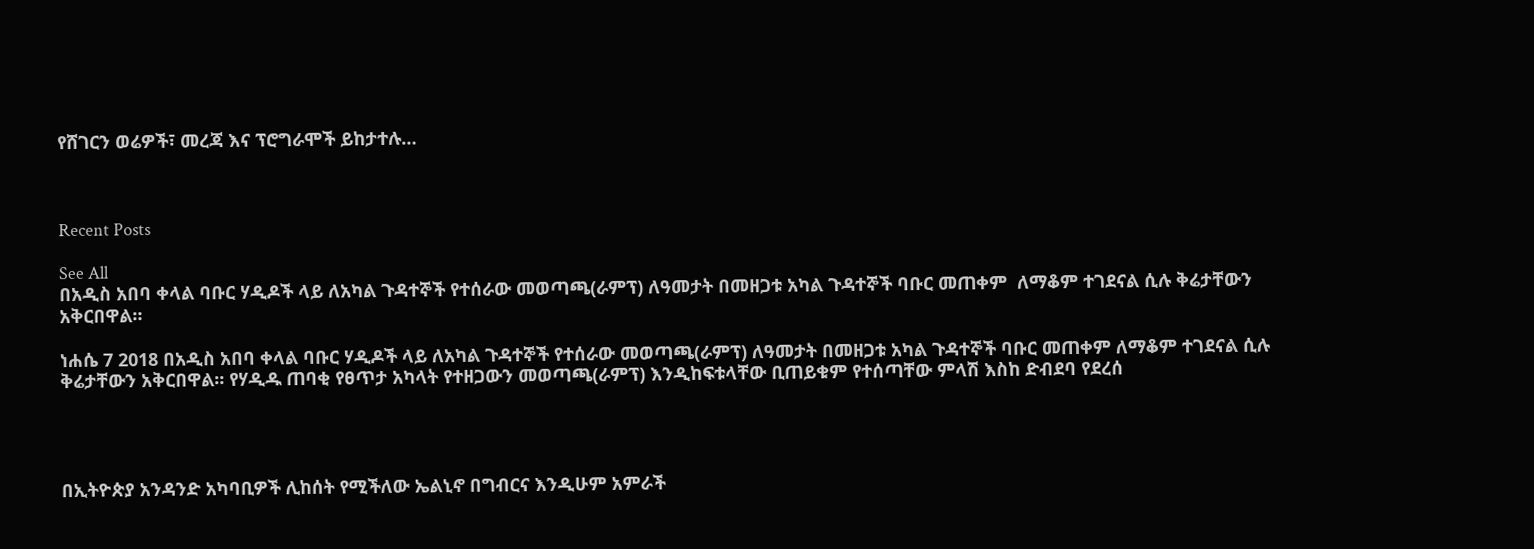የሸገርን ወሬዎች፣ መረጃ እና ፕሮግራሞች ይከታተሉ…



Recent Posts

See All
በአዲስ አበባ ቀላል ባቡር ሃዲዶች ላይ ለአካል ጉዳተኞች የተሰራው መወጣጫ(ራምፕ) ለዓመታት በመዘጋቱ አካል ጉዳተኞች ባቡር መጠቀም  ለማቆም ተገደናል ሲሉ ቅሬታቸውን አቅርበዋል።

ነሐሴ 7 2018 በአዲስ አበባ ቀላል ባቡር ሃዲዶች ላይ ለአካል ጉዳተኞች የተሰራው መወጣጫ(ራምፕ) ለዓመታት በመዘጋቱ አካል ጉዳተኞች ባቡር መጠቀም ለማቆም ተገደናል ሲሉ ቅሬታቸውን አቅርበዋል። የሃዲዱ ጠባቂ የፀጥታ አካላት የተዘጋውን መወጣጫ(ራምፕ) እንዲከፍቱላቸው ቢጠይቁም የተሰጣቸው ምላሽ እስከ ድብደባ የደረሰ




በኢትዮጵያ አንዳንድ አካባቢዎች ሊከሰት የሚችለው ኤልኒኖ በግብርና እንዲሁም አምራች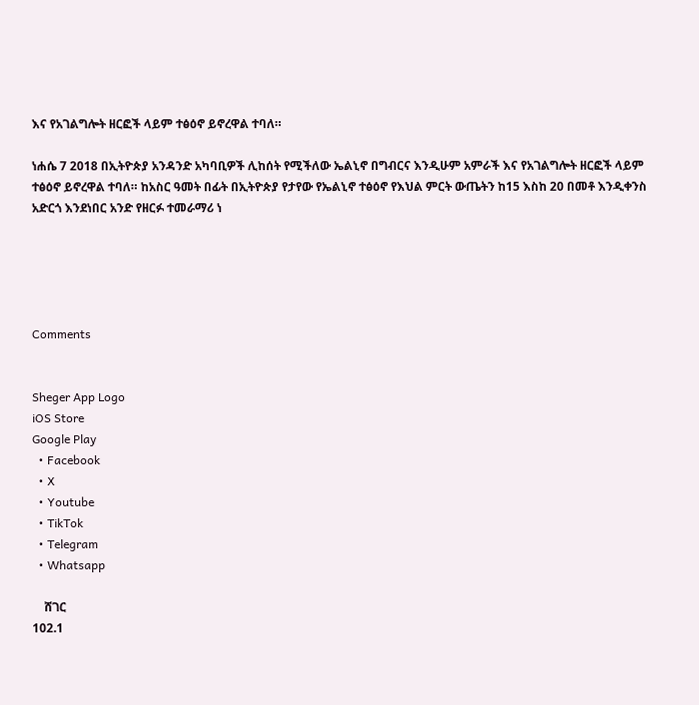እና የአገልግሎት ዘርፎች ላይም ተፅዕኖ ይኖረዋል ተባለ።

ነሐሴ 7 2018 በኢትዮጵያ አንዳንድ አካባቢዎች ሊከሰት የሚችለው ኤልኒኖ በግብርና እንዲሁም አምራች እና የአገልግሎት ዘርፎች ላይም ተፅዕኖ ይኖረዋል ተባለ። ከአስር ዓመት በፊት በኢትዮጵያ የታየው የኤልኒኖ ተፅዕኖ የእህል ምርት ውጤትን ከ15 እስከ 20 በመቶ እንዲቀንስ አድርጎ እንደነበር አንድ የዘርፉ ተመራማሪ ነ





Comments


Sheger App Logo
iOS Store
Google Play
  • Facebook
  • X
  • Youtube
  • TikTok
  • Telegram
  • Whatsapp

    ሸገር
102.1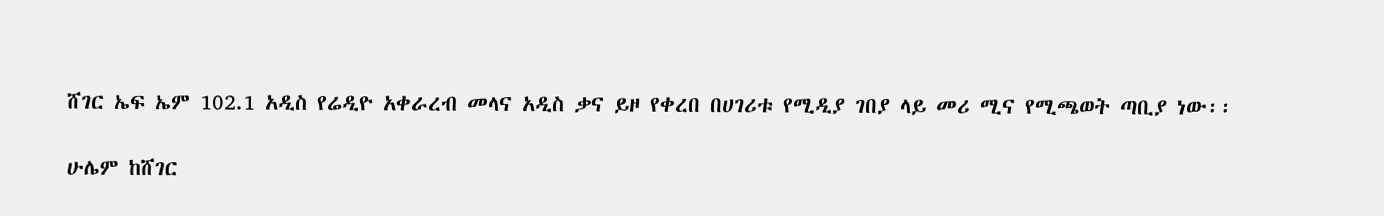ሸገር ኤፍ ኤም 102.1 አዲስ የሬዲዮ አቀራረብ መላና አዲስ ቃና ይዞ የቀረበ በሀገሪቱ የሚዲያ ገበያ ላይ መሪ ሚና የሚጫወት ጣቢያ ነው፡፡

ሁሌም ከሸገር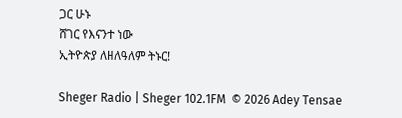ጋር ሁኑ
ሸገር የእናንተ ነው
ኢትዮጵያ ለዘለዓለም ትኑር!

Sheger Radio | Sheger 102.1FM  © 2026 Adey Tensae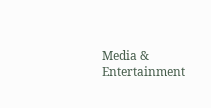Media & Entertainment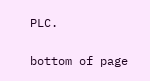PLC.

bottom of page